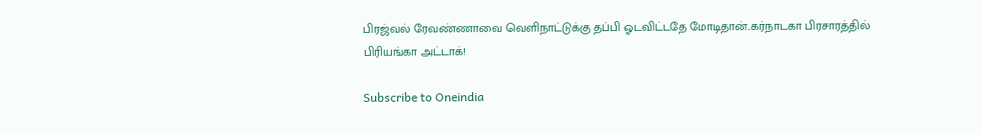பிரஜ்வல் ரேவண்ணாவை வெளிநாட்டுக்கு தப்பி ஓடவிட்டதே மோடிதான்..கர்நாடகா பிரசாரத்தில் பிரியங்கா அட்டாக்!

Subscribe to Oneindia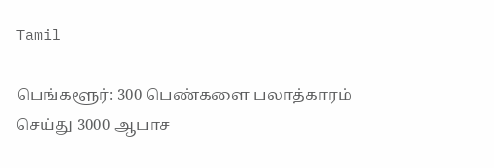Tamil

பெங்களூர்: 300 பெண்களை பலாத்காரம் செய்து 3000 ஆபாச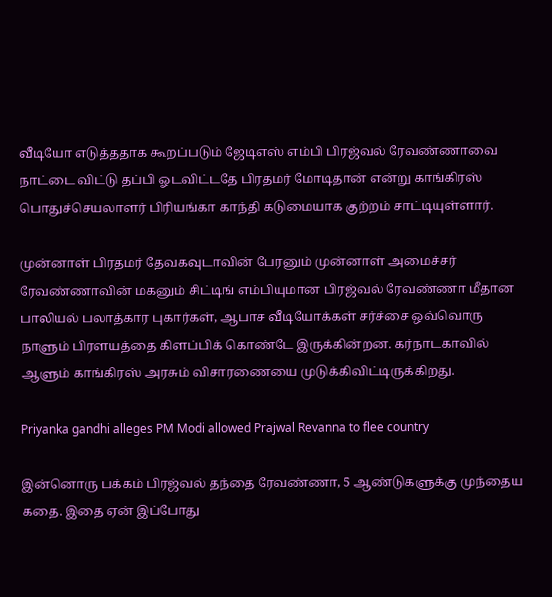வீடியோ எடுத்ததாக கூறப்படும் ஜேடிஎஸ் எம்பி பிரஜ்வல் ரேவண்ணாவை நாட்டை விட்டு தப்பி ஓடவிட்டதே பிரதமர் மோடிதான் என்று காங்கிரஸ் பொதுச்செயலாளர் பிரியங்கா காந்தி கடுமையாக குற்றம் சாட்டியுள்ளார்.

முன்னாள் பிரதமர் தேவகவுடாவின் பேரனும் முன்னாள் அமைச்சர் ரேவண்ணாவின் மகனும் சிட்டிங் எம்பியுமான பிரஜ்வல் ரேவண்ணா மீதான பாலியல் பலாத்கார புகார்கள், ஆபாச வீடியோக்கள் சர்ச்சை ஒவ்வொரு நாளும் பிரளயத்தை கிளப்பிக் கொண்டே இருக்கின்றன. கர்நாடகாவில் ஆளும் காங்கிரஸ் அரசும் விசாரணையை முடுக்கிவிட்டிருக்கிறது.

Priyanka gandhi alleges PM Modi allowed Prajwal Revanna to flee country

இன்னொரு பக்கம் பிரஜ்வல் தந்தை ரேவண்ணா, 5 ஆண்டுகளுக்கு முந்தைய கதை. இதை ஏன் இப்போது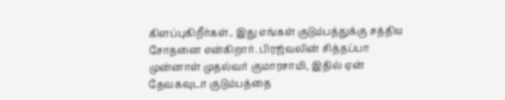கிளப்புகிறீர்கள்.. இது எங்கள் குடும்பத்துக்கு சத்திய சோதனை என்கிறார். பிரஜ்வலின் சித்தப்பா முன்னாள் முதல்வர் குமாரசாமி, இதில் ஏன் தேவகவுடா குடும்பத்தை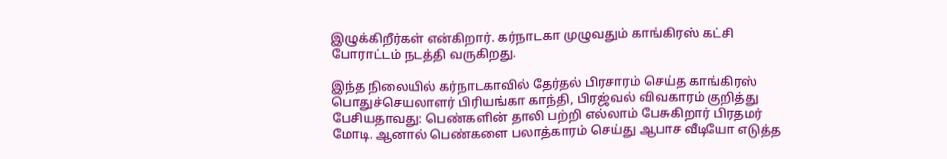இழுக்கிறீர்கள் என்கிறார். கர்நாடகா முழுவதும் காங்கிரஸ் கட்சி போராட்டம் நடத்தி வருகிறது.

இந்த நிலையில் கர்நாடகாவில் தேர்தல் பிரசாரம் செய்த காங்கிரஸ் பொதுச்செயலாளர் பிரியங்கா காந்தி, பிரஜ்வல் விவகாரம் குறித்து பேசியதாவது: பெண்களின் தாலி பற்றி எல்லாம் பேசுகிறார் பிரதமர் மோடி. ஆனால் பெண்களை பலாத்காரம் செய்து ஆபாச வீடியோ எடுத்த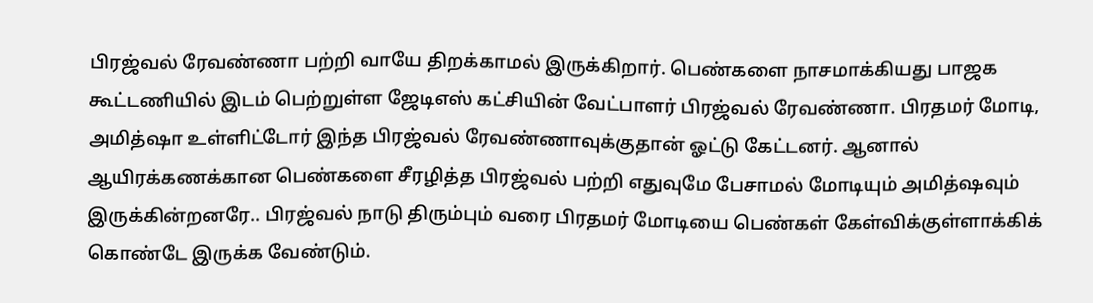பிரஜ்வல் ரேவண்ணா பற்றி வாயே திறக்காமல் இருக்கிறார். பெண்களை நாசமாக்கியது பாஜக கூட்டணியில் இடம் பெற்றுள்ள ஜேடிஎஸ் கட்சியின் வேட்பாளர் பிரஜ்வல் ரேவண்ணா. பிரதமர் மோடி, அமித்ஷா உள்ளிட்டோர் இந்த பிரஜ்வல் ரேவண்ணாவுக்குதான் ஓட்டு கேட்டனர். ஆனால் ஆயிரக்கணக்கான பெண்களை சீரழித்த பிரஜ்வல் பற்றி எதுவுமே பேசாமல் மோடியும் அமித்ஷவும் இருக்கின்றனரே.. பிரஜ்வல் நாடு திரும்பும் வரை பிரதமர் மோடியை பெண்கள் கேள்விக்குள்ளாக்கிக் கொண்டே இருக்க வேண்டும்.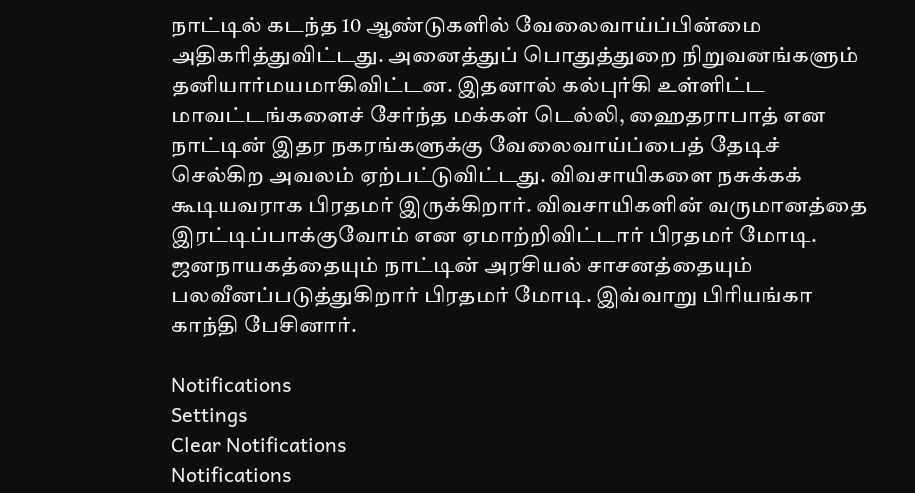நாட்டில் கடந்த 10 ஆண்டுகளில் வேலைவாய்ப்பின்மை அதிகரித்துவிட்டது. அனைத்துப் பொதுத்துறை நிறுவனங்களும் தனியார்மயமாகிவிட்டன. இதனால் கல்புர்கி உள்ளிட்ட மாவட்டங்களைச் சேர்ந்த மக்கள் டெல்லி, ஹைதராபாத் என நாட்டின் இதர நகரங்களுக்கு வேலைவாய்ப்பைத் தேடிச் செல்கிற அவலம் ஏற்பட்டுவிட்டது. விவசாயிகளை நசுக்கக் கூடியவராக பிரதமர் இருக்கிறார். விவசாயிகளின் வருமானத்தை இரட்டிப்பாக்குவோம் என ஏமாற்றிவிட்டார் பிரதமர் மோடி. ஜனநாயகத்தையும் நாட்டின் அரசியல் சாசனத்தையும் பலவீனப்படுத்துகிறார் பிரதமர் மோடி. இவ்வாறு பிரியங்கா காந்தி பேசினார்.

Notifications
Settings
Clear Notifications
Notifications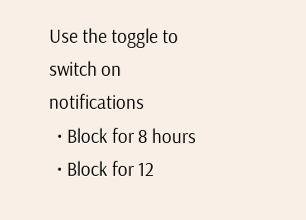Use the toggle to switch on notifications
  • Block for 8 hours
  • Block for 12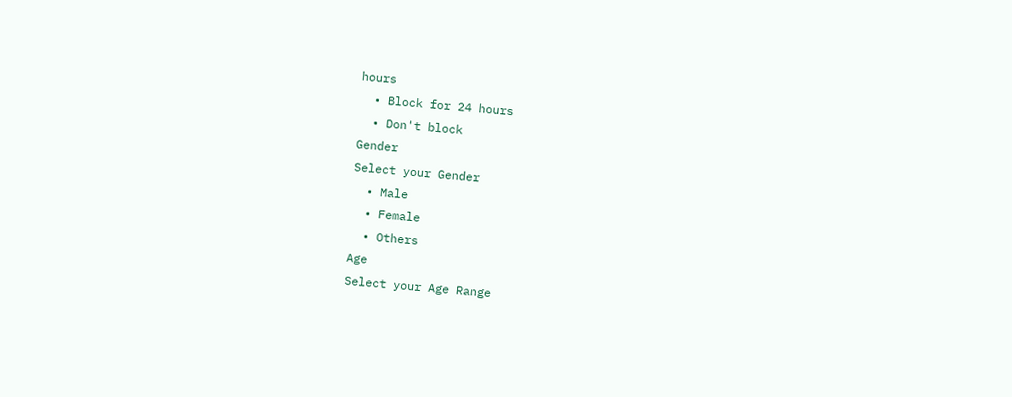hours
  • Block for 24 hours
  • Don't block
Gender
Select your Gender
  • Male
  • Female
  • Others
Age
Select your Age Range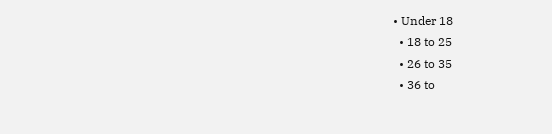• Under 18
  • 18 to 25
  • 26 to 35
  • 36 to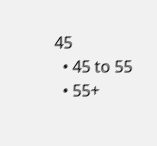45
  • 45 to 55
  • 55+